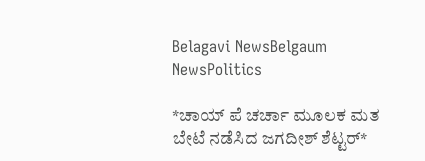Belagavi NewsBelgaum NewsPolitics

*ಚಾಯ್ ಪೆ ಚರ್ಚಾ ಮೂಲಕ ಮತ ಬೇಟೆ ನಡೆಸಿದ ಜಗದೀಶ್ ಶೆಟ್ಟರ್*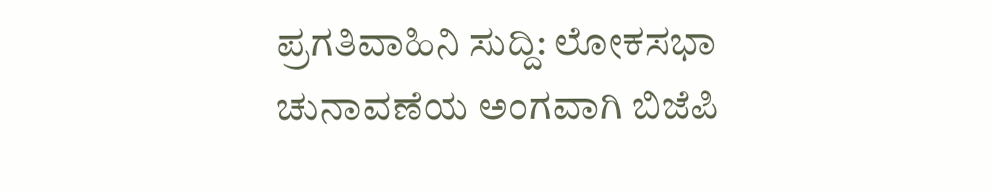ಪ್ರಗತಿವಾಹಿನಿ ಸುದ್ದಿ: ಲೋಕಸಭಾ ಚುನಾವಣೆಯ ಅಂಗವಾಗಿ ಬಿಜೆಪಿ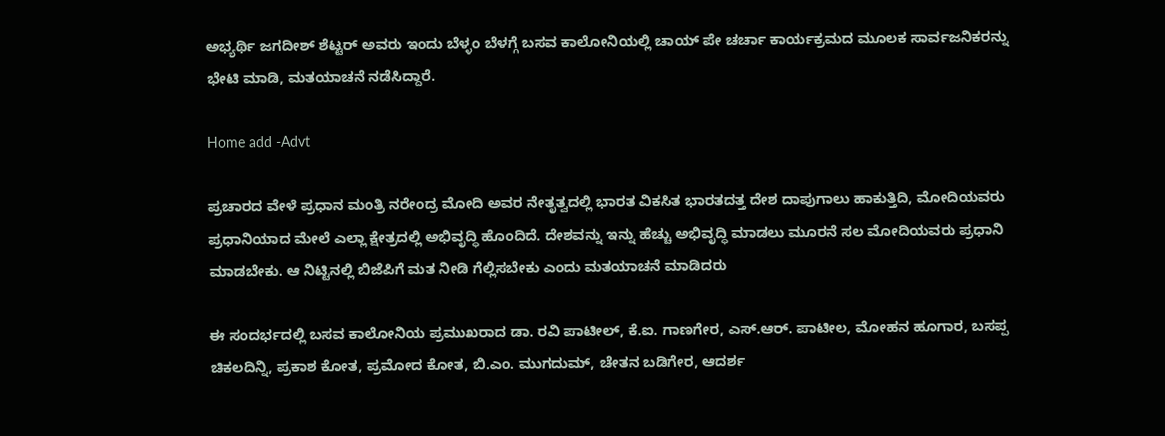ಅಭ್ಯರ್ಥಿ ಜಗದೀಶ್ ಶೆಟ್ಟರ್ ಅವರು ಇಂದು ಬೆಳ್ಳಂ ಬೆಳಗ್ಗೆ ಬಸವ ಕಾಲೋನಿಯಲ್ಲಿ ಚಾಯ್ ಪೇ ಚರ್ಚಾ ಕಾರ್ಯಕ್ರಮದ ಮೂಲಕ ಸಾರ್ವಜನಿಕರನ್ನು ಭೇಟಿ ಮಾಡಿ, ಮತಯಾಚನೆ ನಡೆಸಿದ್ದಾರೆ.

Home add -Advt

ಪ್ರಚಾರದ ವೇಳೆ ಪ್ರಧಾನ ಮಂತ್ರಿ ನರೇಂದ್ರ ಮೋದಿ ಅವರ ನೇತೃತ್ವದಲ್ಲಿ ಭಾರತ ವಿಕಸಿತ ಭಾರತದತ್ತ ದೇಶ ದಾಪುಗಾಲು ಹಾಕುತ್ತಿದಿ, ಮೋದಿಯವರು ಪ್ರಧಾನಿಯಾದ ಮೇಲೆ ಎಲ್ಲಾ ಕ್ಷೇತ್ರದಲ್ಲಿ ಅಭಿವೃದ್ಧಿ ಹೊಂದಿದೆ. ದೇಶವನ್ನು ಇನ್ನು ಹೆಚ್ಚು ಅಭಿವೃದ್ಧಿ ಮಾಡಲು ಮೂರನೆ ಸಲ ಮೋದಿಯವರು ಪ್ರಧಾನಿ ಮಾಡಬೇಕು. ಆ ನಿಟ್ಟಿನಲ್ಲಿ ಬಿಜೆಪಿಗೆ ಮತ ನೀಡಿ ಗೆಲ್ಲಿಸಬೇಕು ಎಂದು ಮತಯಾಚನೆ ಮಾಡಿದರು‌

ಈ ಸಂದರ್ಭದಲ್ಲಿ ಬಸವ ಕಾಲೋನಿಯ ಪ್ರಮುಖರಾದ ಡಾ. ರವಿ ಪಾಟೀಲ್, ಕೆ.ಐ. ಗಾಣಗೇರ, ಎಸ್.ಆರ್. ಪಾಟೀಲ, ಮೋಹನ ಹೂಗಾರ, ಬಸಪ್ಪ ಚಿಕಲದಿನ್ನಿ, ಪ್ರಕಾಶ ಕೋತ, ಪ್ರಮೋದ ಕೋತ, ಬಿ.ಎಂ. ಮುಗದುಮ್, ಚೇತನ ಬಡಿಗೇರ, ಆದರ್ಶ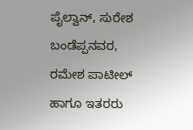ಪೈಲ್ವಾನ್, ಸುರೇಶ ಬಂಡೆಪ್ಪನವರ, ರಮೇಶ ಪಾಟೀಲ್ ಹಾಗೂ ಇತರರು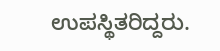ಉಪಸ್ಥಿತರಿದ್ದರು.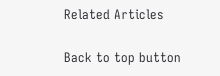Related Articles

Back to top button